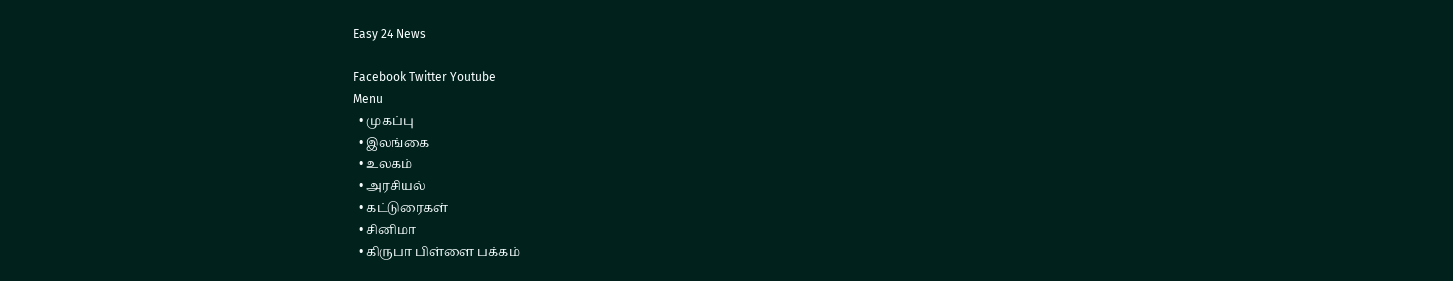Easy 24 News

Facebook Twitter Youtube
Menu
  • முகப்பு
  • இலங்கை
  • உலகம்
  • அரசியல்
  • கட்டுரைகள்
  • சினிமா
  • கிருபா பிள்ளை பக்கம்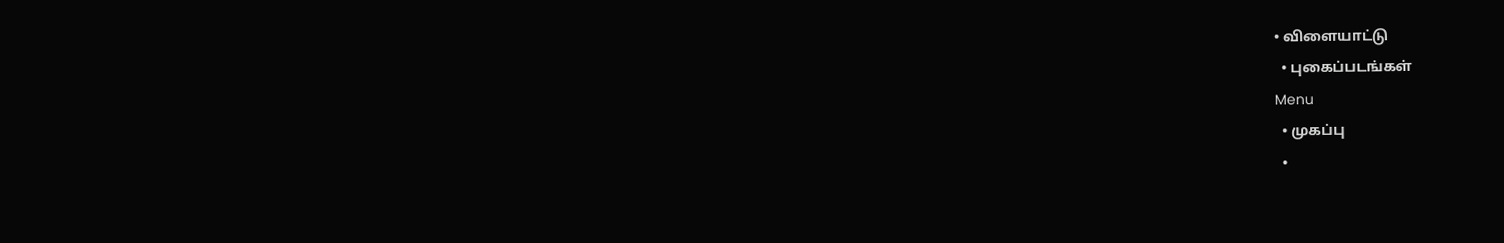• விளையாட்டு
  • புகைப்படங்கள்
Menu
  • முகப்பு
  •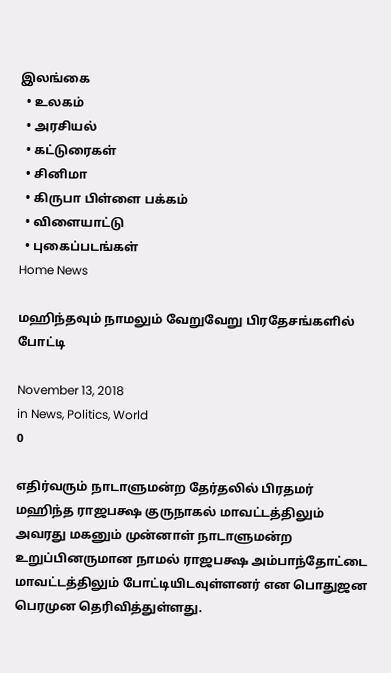இலங்கை
  • உலகம்
  • அரசியல்
  • கட்டுரைகள்
  • சினிமா
  • கிருபா பிள்ளை பக்கம்
  • விளையாட்டு
  • புகைப்படங்கள்
Home News

மஹிந்தவும் நாமலும் வேறுவேறு பிரதேசங்களில் போட்டி

November 13, 2018
in News, Politics, World
0

எதிர்வரும் நாடாளுமன்ற தேர்தலில் பிரதமர் மஹிந்த ராஜபக்ஷ குருநாகல் மாவட்டத்திலும் அவரது மகனும் முன்னாள் நாடாளுமன்ற உறுப்பினருமான நாமல் ராஜபக்ஷ அம்பாந்தோட்டை மாவட்டத்திலும் போட்டியிடவுள்ளனர் என பொதுஜன பெரமுன தெரிவித்துள்ளது.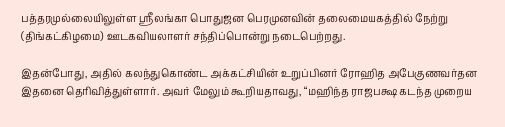பத்தரமுல்லையிலுள்ள ஸ்ரீலங்கா பொதுஜன பெரமுனவின் தலைமையகத்தில் நேற்று (திங்கட்கிழமை) ஊடகவியலாளர் சந்திப்பொன்று நடைபெற்றது.

இதன்போது, அதில் கலந்துகொண்ட அக்கட்சியின் உறுப்பினர் ரோஹித அபேகுணவர்தன இதனை தெரிவித்துள்ளார். அவர் மேலும் கூறியதாவது, “மஹிந்த ராஜபக்ஷ கடந்த முறைய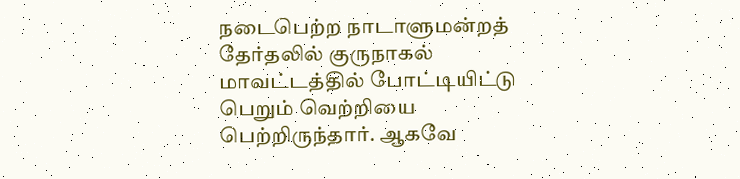நடைபெற்ற நாடாளுமன்றத் தேர்தலில் குருநாகல் மாவட்டத்தில் போட்டியிட்டு பெறும் வெற்றியை பெற்றிருந்தார். ஆகவே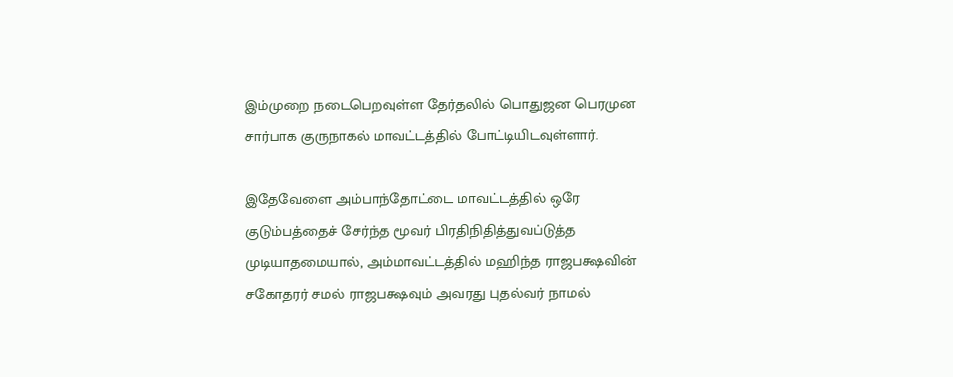இம்முறை நடைபெறவுள்ள தேர்தலில் பொதுஜன பெரமுன சார்பாக குருநாகல் மாவட்டத்தில் போட்டியிடவுள்ளார்.

இதேவேளை அம்பாந்தோட்டை மாவட்டத்தில் ஒரே குடும்பத்தைச் சேர்ந்த மூவர் பிரதிநிதித்துவப்டுத்த முடியாதமையால், அம்மாவட்டத்தில் மஹிந்த ராஜபக்ஷவின் சகோதரர் சமல் ராஜபக்ஷவும் அவரது புதல்வர் நாமல்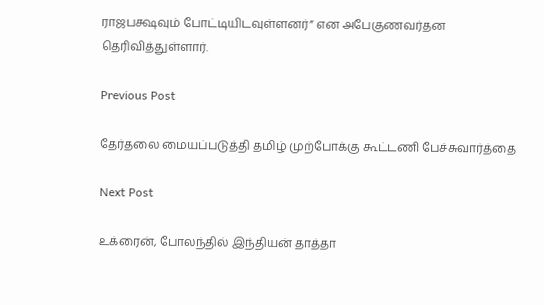ராஜபக்ஷவும் போட்டியிடவுள்ளனர்” என அபேகுணவர்தன தெரிவித்துள்ளார்.

Previous Post

தேர்தலை மையப்படுத்தி தமிழ் முற்போக்கு கூட்டணி பேச்சுவார்த்தை

Next Post

உக்ரைன், போலந்தில் இந்தியன் தாத்தா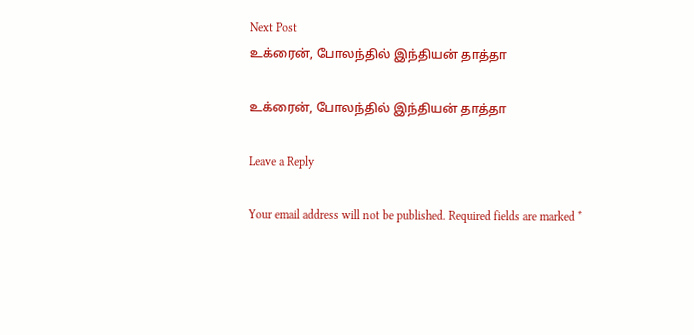Next Post
உக்ரைன், போலந்தில் இந்தியன் தாத்தா

உக்ரைன், போலந்தில் இந்தியன் தாத்தா

Leave a Reply

Your email address will not be published. Required fields are marked *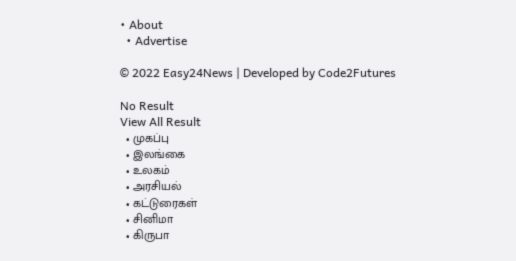• About
  • Advertise

© 2022 Easy24News | Developed by Code2Futures

No Result
View All Result
  • முகப்பு
  • இலங்கை
  • உலகம்
  • அரசியல்
  • கட்டுரைகள்
  • சினிமா
  • கிருபா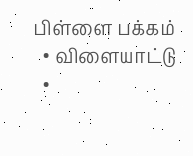பிள்ளை பக்கம்
  • விளையாட்டு
  •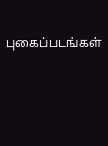புகைப்படங்கள்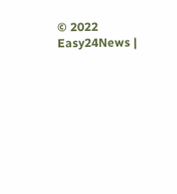© 2022 Easy24News |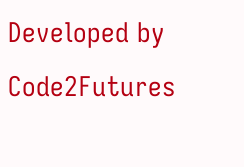Developed by Code2Futures